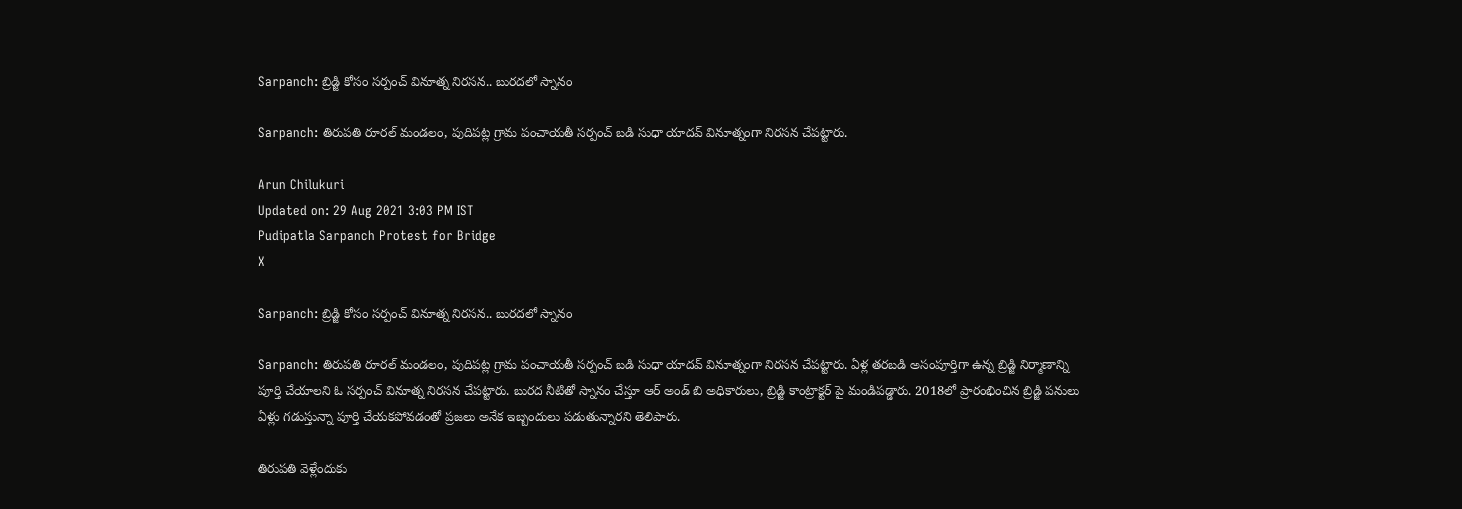Sarpanch: బ్రిడ్జి కోసం సర్పంచ్ వినూత్న నిరసన.. బురదలో స్నానం

Sarpanch: తిరుపతి రూరల్ మండలం, పుదిపట్ల గ్రామ పంచాయతీ సర్పంచ్ బడి సుధా యాదవ్ వినూత్నంగా నిరసన చేపట్టారు.

Arun Chilukuri
Updated on: 29 Aug 2021 3:03 PM IST
Pudipatla Sarpanch Protest for Bridge
X

Sarpanch: బ్రిడ్జి కోసం సర్పంచ్ వినూత్న నిరసన.. బురదలో స్నానం

Sarpanch: తిరుపతి రూరల్ మండలం, పుదిపట్ల గ్రామ పంచాయతీ సర్పంచ్ బడి సుధా యాదవ్ వినూత్నంగా నిరసన చేపట్టారు. ఏళ్ల తరబడి అసంపూర్తిగా ఉన్న బ్రిడ్జి నిర్మాణాన్ని పూర్తి చేయాలని ఓ సర్పంచ్ వినూత్న నిరసన చేపట్టారు. బురద నీటితో స్నానం చేస్తూ ఆర్ అండ్ బి అధికారులు, బ్రిడ్జి కాంట్రాక్టర్ పై మండిపడ్డారు. 2018లో ప్రారంభించిన బ్రిడ్జి పనులు ఏళ్లు గడుస్తున్నా పూర్తి చేయకపోవడంతో ప్రజలు అనేక ఇబ్బందులు పడుతున్నారని తెలిపారు.

తిరుపతి వెళ్లేందుకు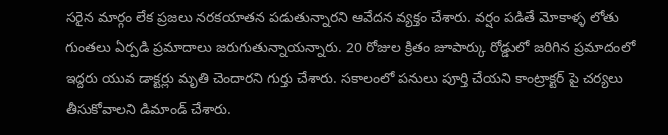సరైన మార్గం లేక ప్రజలు నరకయాతన పడుతున్నారని ఆవేదన వ్యక్తం చేశారు. వర్షం పడితే మోకాళ్ళ లోతు గుంతలు ఏర్పడి ప్రమాదాలు జరుగుతున్నాయన్నారు. 20 రోజుల క్రితం జూపార్కు రోడ్డులో జరిగిన ప్రమాదంలో ఇద్దరు యువ డాక్టర్లు మృతి చెందారని గుర్తు చేశారు. సకాలంలో పనులు పూర్తి చేయని కాంట్రాక్టర్ పై చర్యలు తీసుకోవాలని డిమాండ్ చేశారు.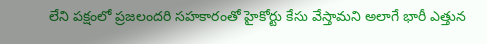లేని పక్షంలో ప్రజలందరి సహకారంతో హైకోర్టు కేసు వేస్తామని అలాగే భారీ ఎత్తున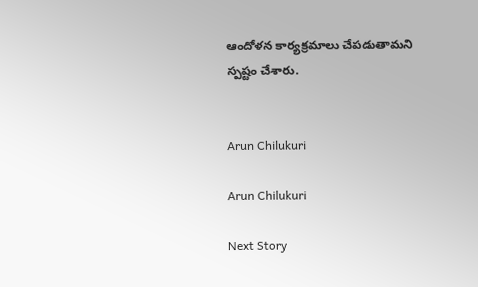ఆందోళన కార్యక్రమాలు చేపడుతామని స్పష్టం చేశారు.


Arun Chilukuri

Arun Chilukuri

Next Story